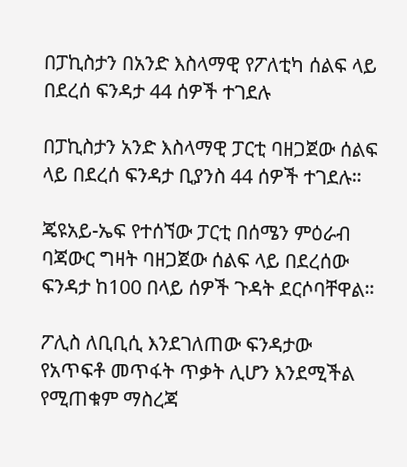በፓኪስታን በአንድ እስላማዊ የፖለቲካ ሰልፍ ላይ በደረሰ ፍንዳታ 44 ሰዎች ተገደሉ

በፓኪስታን አንድ እስላማዊ ፓርቲ ባዘጋጀው ሰልፍ ላይ በደረሰ ፍንዳታ ቢያንስ 44 ሰዎች ተገደሉ።

ጄዩአይ-ኤፍ የተሰኘው ፓርቲ በሰሜን ምዕራብ ባጃውር ግዛት ባዘጋጀው ሰልፍ ላይ በደረሰው ፍንዳታ ከ100 በላይ ሰዎች ጉዳት ደርሶባቸዋል።

ፖሊስ ለቢቢሲ እንደገለጠው ፍንዳታው የአጥፍቶ መጥፋት ጥቃት ሊሆን እንደሚችል የሚጠቁም ማስረጃ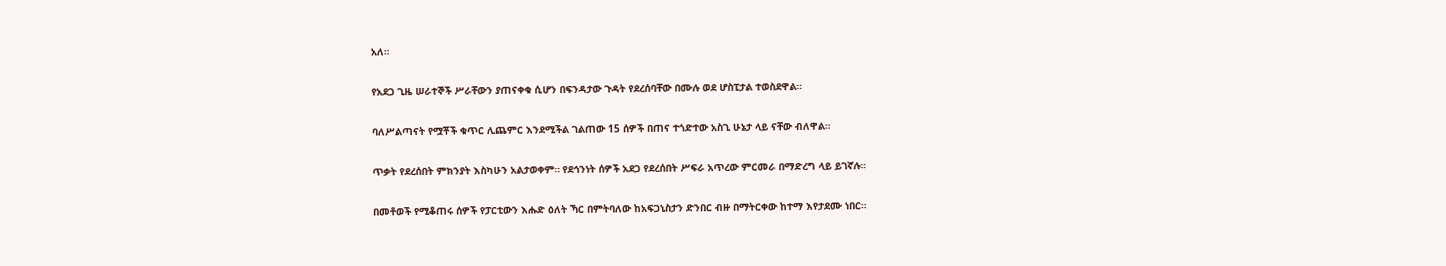አለ።

የአደጋ ጊዜ ሠራተኞች ሥራቸውን ያጠናቀቁ ሲሆን በፍንዳታው ጉዳት የደረሰባቸው በሙሉ ወደ ሆስፒታል ተወስደዋል።

ባለሥልጣናት የሟቾች ቁጥር ሊጨምር እንደሚችል ገልጠው 15 ሰዎች በጠና ተጎድተው አስጊ ሁኔታ ላይ ናቸው ብለዋል።

ጥቃት የደረሰበት ምክንያት እስካሁን አልታወቀም። የደኅንነት ሰዎች አደጋ የደረሰበት ሥፍራ አጥረው ምርመራ በማድረግ ላይ ይገኛሉ።

በመቶወች የሚቆጠሩ ሰዎች የፓርቲውን እሑድ ዕለት ኻር በምትባለው ከአፍጋኒስታን ድንበር ብዙ በማትርቀው ከተማ እየታደሙ ነበር።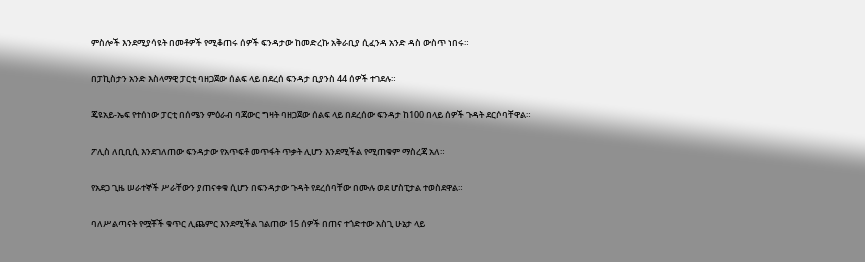ምስሎች እንደሚያሳዩት በመቶዎች የሚቆጠሩ ሰዎች ፍንዳታው ከመድረኩ አቅራቢያ ሲፈንዳ አንድ ዳስ ውስጥ ነበሩ።

በፓኪስታን አንድ እስላማዊ ፓርቲ ባዘጋጀው ሰልፍ ላይ በደረሰ ፍንዳታ ቢያንስ 44 ሰዎች ተገደሉ።

ጄዩአይ-ኤፍ የተሰነው ፓርቲ በሰሜን ምዕራብ ባጃውር ግዛት ባዘጋጀው ሰልፍ ላይ በደረሰው ፍንዳታ ከ100 በላይ ሰዎች ጉዳት ደርሶባቸዋል።

ፖሊስ ለቢቢሲ እንደገለጠው ፍንዳታው የአጥፍቶ መጥፋት ጥቃት ሊሆን እንደሚችል የሚጠቁም ማስረጃ አለ።

የአደጋ ጊዜ ሠራተኞች ሥራቸውን ያጠናቀቁ ሲሆን በፍንዳታው ጉዳት የደረሰባቸው በሙሉ ወደ ሆስፒታል ተወስደዋል።

ባለሥልጣናት የሟቾች ቁጥር ሊጨምር እንደሚችል ገልጠው 15 ሰዎች በጠና ተጎድተው አስጊ ሁኔታ ላይ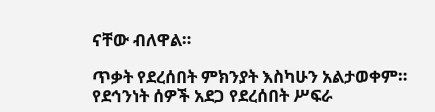ናቸው ብለዋል።

ጥቃት የደረሰበት ምክንያት እስካሁን አልታወቀም። የደኅንነት ሰዎች አደጋ የደረሰበት ሥፍራ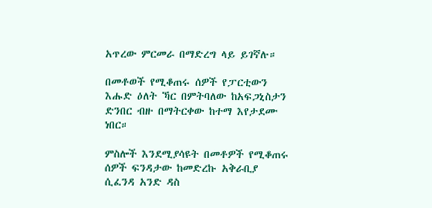አጥረው ምርመራ በማድረግ ላይ ይገኛሉ።

በመቶወች የሚቆጠሩ ሰዎች የፓርቲውን እሑድ ዕለት ኻር በምትባለው ከአፍጋኒስታን ድንበር ብዙ በማትርቀው ከተማ እየታደሙ ነበር።

ምስሎች እንደሚያሳዩት በመቶዎች የሚቆጠሩ ሰዎች ፍንዳታው ከመድረኩ አቅራቢያ ሲፈንዳ አንድ ዳስ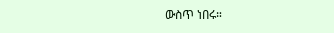ውስጥ ነበሩ።